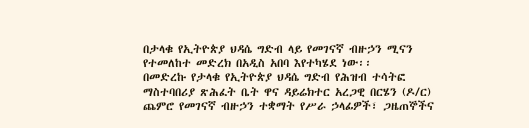በታላቁ የኢትዮጵያ ህዳሴ ግድብ ላይ የመገናኛ ብዙኃን ሚናን የተመለከተ መድረክ በአዲስ አበባ እየተካሄደ ነው፡፡
በመድረኩ የታላቁ የኢትዮጵያ ህዳሴ ግድብ የሕዝብ ተሳትፎ ማስተባበሪያ ጽሕፈት ቤት ዋና ዳይሬክተር አረጋዊ በርሄን (ዶ/ር) ጨምሮ የመገናኛ ብዙኃን ተቋማት የሥራ ኃላፊዎች፣ ጋዜጠኞችና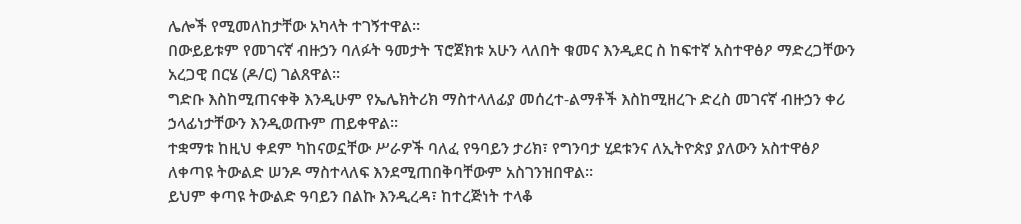ሌሎች የሚመለከታቸው አካላት ተገኝተዋል።
በውይይቱም የመገናኛ ብዙኃን ባለፉት ዓመታት ፕሮጀክቱ አሁን ላለበት ቁመና እንዲደር ስ ከፍተኛ አስተዋፅዖ ማድረጋቸውን አረጋዊ በርሄ (ዶ/ር) ገልጸዋል፡፡
ግድቡ እስከሚጠናቀቅ እንዲሁም የኤሌክትሪክ ማስተላለፊያ መሰረተ-ልማቶች እስከሚዘረጉ ድረስ መገናኛ ብዙኃን ቀሪ ኃላፊነታቸውን እንዲወጡም ጠይቀዋል፡፡
ተቋማቱ ከዚህ ቀደም ካከናወኗቸው ሥራዎች ባለፈ የዓባይን ታሪክ፣ የግንባታ ሂደቱንና ለኢትዮጵያ ያለውን አስተዋፅዖ ለቀጣዩ ትውልድ ሠንዶ ማስተላለፍ እንደሚጠበቅባቸውም አስገንዝበዋል፡፡
ይህም ቀጣዩ ትውልድ ዓባይን በልኩ እንዲረዳ፣ ከተረጅነት ተላቆ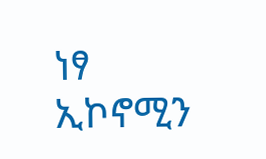ነፃ ኢኮኖሚን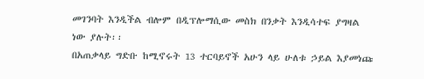መገንባት እንዲችል ብሎም በዲፕሎማሲው መስክ በንቃት እንዲሳተፍ ያግዛል ነው ያሉት፡፡
በአጠቃላይ ግድቡ ከሚኖሩት 13 ተርባይኖች አሁን ላይ ሁለቱ ኃይል እያመነጩ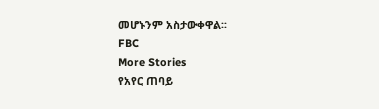መሆኑንም አስታውቀዋል፡፡
FBC
More Stories
የአየር ጠባይ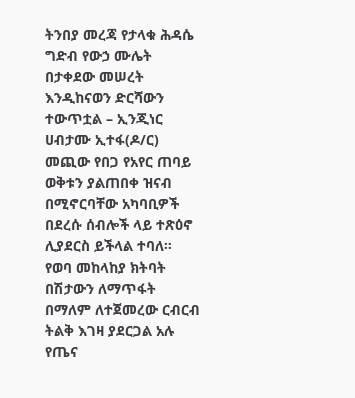ትንበያ መረጃ የታላቁ ሕዳሴ ግድብ የውኃ ሙሌት በታቀደው መሠረት እንዲከናወን ድርሻውን ተውጥቷል – ኢንጂነር ሀብታሙ ኢተፋ(ዶ/ር)
መጪው የበጋ የአየር ጠባይ ወቅቱን ያልጠበቀ ዝናብ በሚኖርባቸው አካባቢዎች በደረሱ ሰብሎች ላይ ተጽዕኖ ሊያደርስ ይችላል ተባለ።
የወባ መከላከያ ክትባት በሽታውን ለማጥፋት በማለም ለተጀመረው ርብርብ ትልቅ እገዛ ያደርጋል አሉ የጤና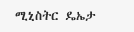ሚኒስትር ዴኤታ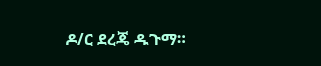ዶ/ር ደረጄ ዱጉማ።